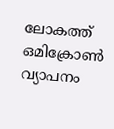ലോകത്ത് ഒമിക്രോൺ വ്യാപനം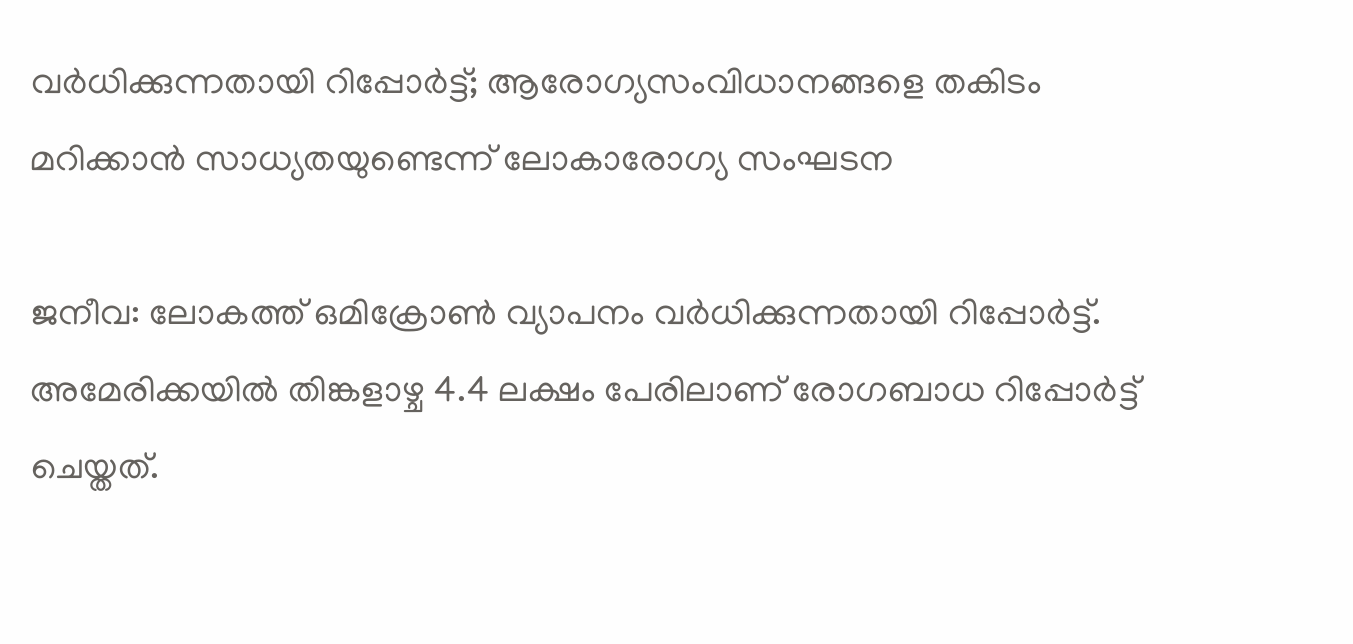വർധിക്കുന്നതായി റിപ്പോർട്ട്; ആരോഗ്യസംവിധാനങ്ങളെ തകിടം മറിക്കാന്‍ സാധ്യതയുണ്ടെന്ന് ലോകാരോഗ്യ സംഘടന

ജനീവ: ലോകത്ത് ഒമിക്രോൺ വ്യാപനം വർധിക്കുന്നതായി റിപ്പോർട്ട്. അമേരിക്കയിൽ തിങ്കളാഴ്ച 4.4 ലക്ഷം പേരിലാണ് രോഗബാധ റിപ്പോർട്ട് ചെയ്തത്.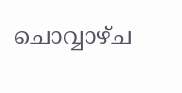ചൊവ്വാഴ്ച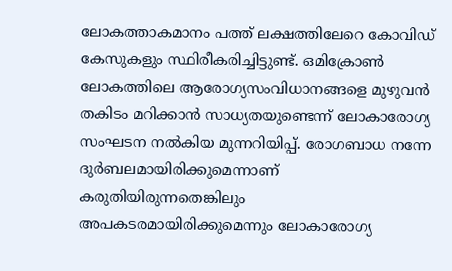ലോകത്താകമാനം പത്ത് ലക്ഷത്തിലേറെ കോവിഡ് കേസുകളും സ്ഥിരീകരിച്ചിട്ടുണ്ട്. ഒമിക്രോൺ ലോകത്തിലെ ആരോഗ്യസംവിധാനങ്ങളെ മുഴുവൻ തകിടം മറിക്കാന്‍ സാധ്യതയുണ്ടെന്ന് ലോകാരോഗ്യ സംഘടന നൽകിയ മുന്നറിയിപ്പ്. രോഗബാധ നന്നേ ദുർബലമായിരിക്കുമെന്നാണ് കരുതിയിരുന്നതെങ്കിലും അപകടരമായിരിക്കുമെന്നും ലോകാരോഗ്യ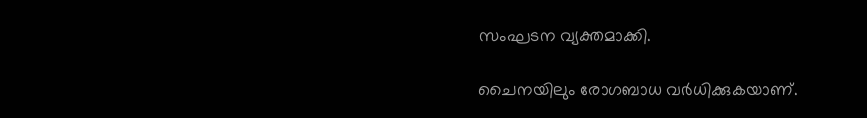സംഘടന വ്യക്തമാക്കി.

ചൈനയിലും രോഗബാധ വർധിക്കുകയാണ്.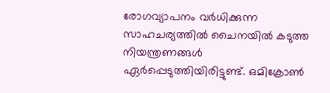രോഗവ്യാപനം വർധിക്കുന്ന സാഹചര്യത്തിൽ ചൈനയിൽ കടുത്ത നിയന്ത്രണങ്ങൾ ഏർപ്പെടുത്തിയിരിട്ടുണ്ട്. ഒമിക്രോൺ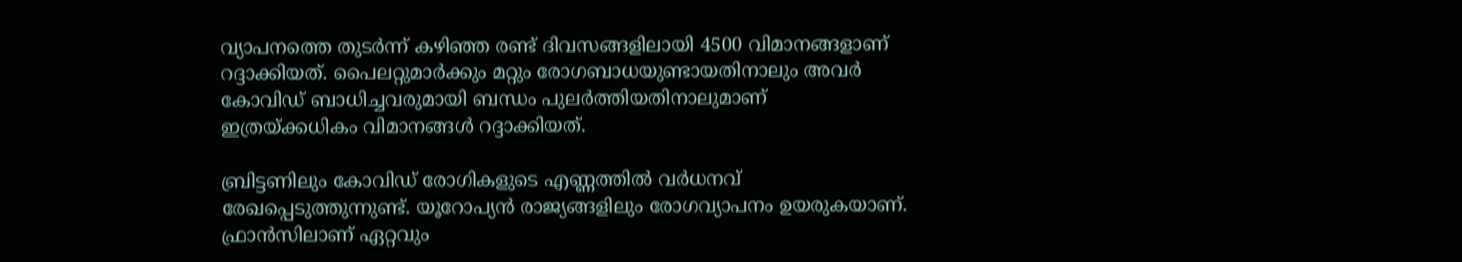വ്യാപനത്തെ തുടർന്ന് കഴിഞ്ഞ രണ്ട് ദിവസങ്ങളിലായി 4500 വിമാനങ്ങളാണ് റദ്ദാക്കിയത്. പൈലറ്റുമാർക്കും മറ്റും രോഗബാധയുണ്ടായതിനാലും അവർ കോവിഡ് ബാധിച്ചവരുമായി ബന്ധം പുലർത്തിയതിനാലുമാണ് ഇത്രയ്ക്കധികം വിമാനങ്ങൾ റദ്ദാക്കിയത്.

ബ്രിട്ടണിലും കോവിഡ് രോഗികളുടെ എണ്ണത്തിൽ വർധനവ് രേഖപ്പെടുത്തുന്നുണ്ട്. യൂറോപ്യൻ രാജ്യങ്ങളിലും രോഗവ്യാപനം ഉയരുകയാണ്. ഫ്രാൻസിലാണ് ഏറ്റവും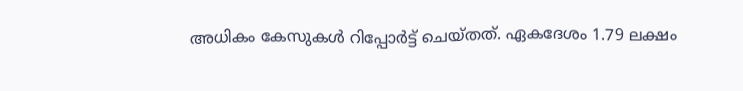അധികം കേസുകൾ റിപ്പോർട്ട് ചെയ്തത്. ഏകദേശം 1.79 ലക്ഷം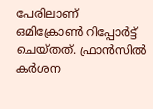പേരിലാണ് ഒമിക്രോൺ റിപ്പോർട്ട് ചെയ്തത്. ഫ്രാൻസിൽ കർശന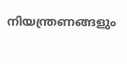നിയന്ത്രണങ്ങളും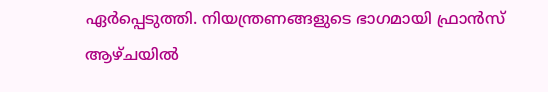ഏർപ്പെടുത്തി. നിയന്ത്രണങ്ങളുടെ ഭാഗമായി ഫ്രാൻസ് ആഴ്ചയിൽ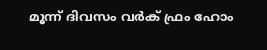മൂന്ന് ദിവസം വർക് ഫ്രം ഹോം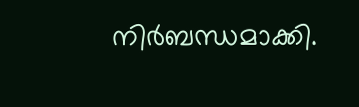നിർബന്ധമാക്കി.